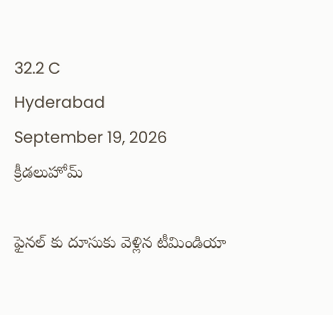32.2 C
Hyderabad
September 19, 2026
క్రీడలుహోమ్

ఫైనల్ కు దూసుకు వెళ్లిన టీమిండియా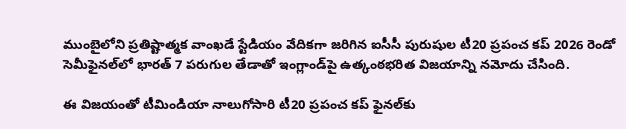ముంబైలోని ప్రతిష్టాత్మక వాంఖడే స్టేడియం వేదికగా జరిగిన ఐసీసీ పురుషుల టీ20 ప్రపంచ కప్ 2026 రెండో సెమీఫైనల్‌లో భారత్ 7 పరుగుల తేడాతో ఇంగ్లాండ్‌పై ఉత్కంఠభరిత విజయాన్ని నమోదు చేసింది.

ఈ విజయంతో టీమిండియా నాలుగోసారి టీ20 ప్రపంచ కప్ ఫైనల్‌కు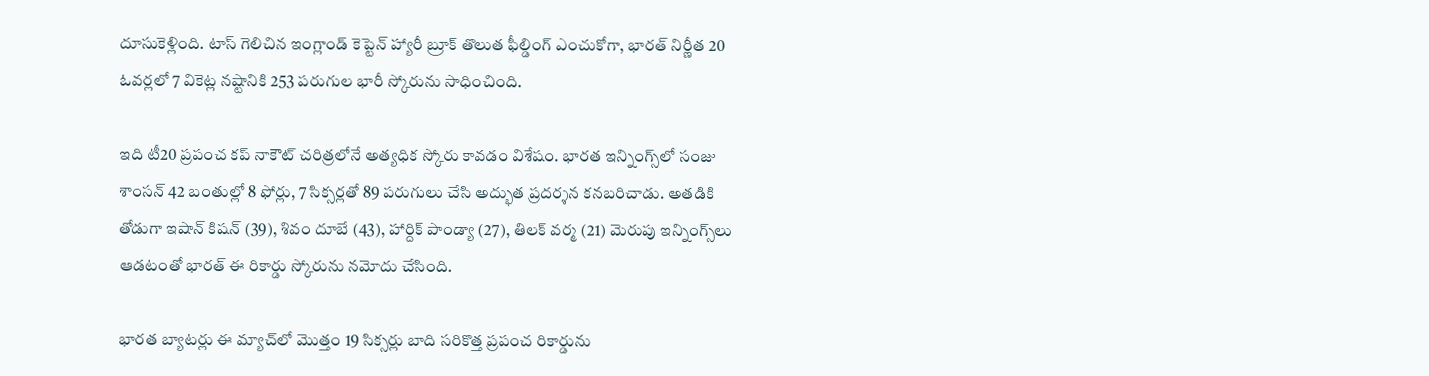దూసుకెళ్లింది. టాస్ గెలిచిన ఇంగ్లాండ్ కెప్టెన్ హ్యారీ బ్రూక్ తొలుత ఫీల్డింగ్ ఎంచుకోగా, భారత్ నిర్ణీత 20 ఓవర్లలో 7 వికెట్ల నష్టానికి 253 పరుగుల భారీ స్కోరును సాధించింది.

ఇది టీ20 ప్రపంచ కప్ నాకౌట్ చరిత్రలోనే అత్యధిక స్కోరు కావడం విశేషం. భారత ఇన్నింగ్స్‌లో సంజు శాంసన్ 42 బంతుల్లో 8 ఫోర్లు, 7 సిక్సర్లతో 89 పరుగులు చేసి అద్భుత ప్రదర్శన కనబరిచాడు. అతడికి తోడుగా ఇషాన్ కిషన్ (39), శివం దూబే (43), హార్దిక్ పాండ్యా (27), తిలక్ వర్మ (21) మెరుపు ఇన్నింగ్స్‌లు ఆడటంతో భారత్ ఈ రికార్డు స్కోరును నమోదు చేసింది.

భారత బ్యాటర్లు ఈ మ్యాచ్‌లో మొత్తం 19 సిక్సర్లు బాది సరికొత్త ప్రపంచ రికార్డును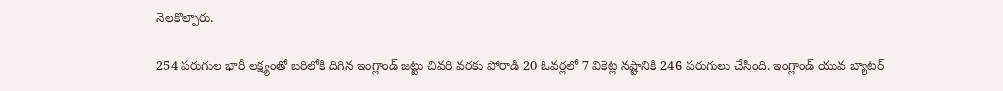నెలకొల్పారు.

254 పరుగుల భారీ లక్ష్యంతో బరిలోకి దిగిన ఇంగ్లాండ్ జట్టు చివరి వరకు పోరాడి 20 ఓవర్లలో 7 వికెట్ల నష్టానికి 246 పరుగులు చేసింది. ఇంగ్లాండ్ యువ బ్యాటర్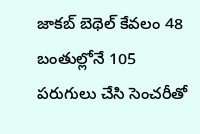జాకబ్ బెథెల్ కేవలం 48 బంతుల్లోనే 105 పరుగులు చేసి సెంచరీతో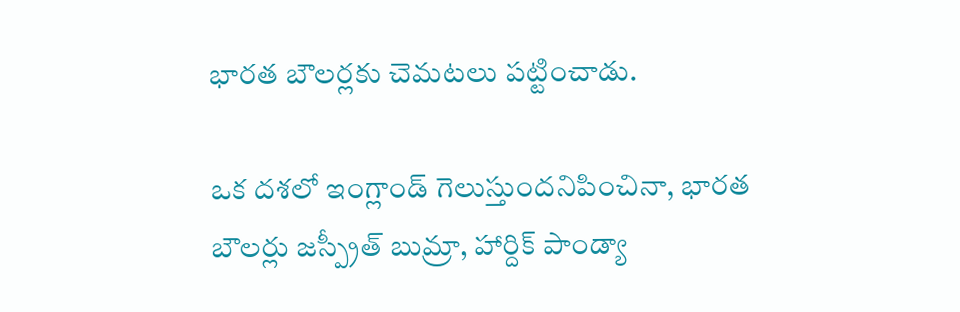భారత బౌలర్లకు చెమటలు పట్టించాడు.

ఒక దశలో ఇంగ్లాండ్ గెలుస్తుందనిపించినా, భారత బౌలర్లు జస్ప్రీత్ బుమ్రా, హార్దిక్ పాండ్యా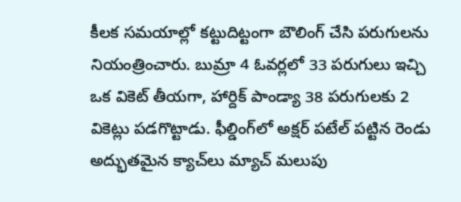కీలక సమయాల్లో కట్టుదిట్టంగా బౌలింగ్ చేసి పరుగులను నియంత్రించారు. బుమ్రా 4 ఓవర్లలో 33 పరుగులు ఇచ్చి ఒక వికెట్ తీయగా, హార్దిక్ పాండ్యా 38 పరుగులకు 2 వికెట్లు పడగొట్టాడు. ఫీల్డింగ్‌లో అక్షర్ పటేల్ పట్టిన రెండు అద్భుతమైన క్యాచ్‌లు మ్యాచ్ మలుపు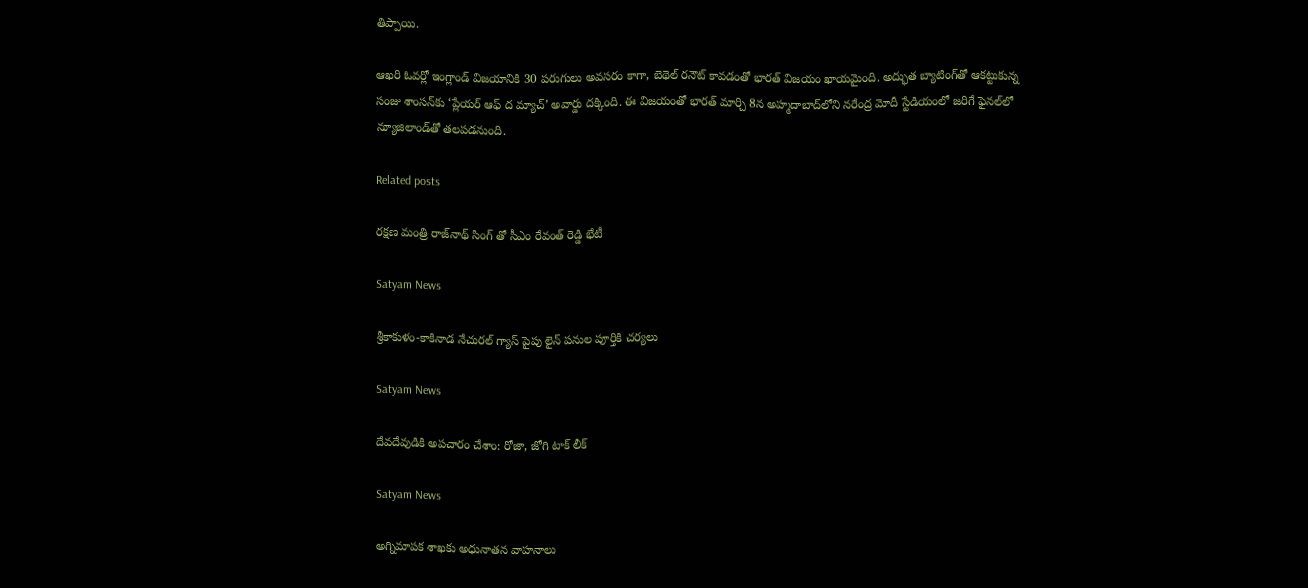తిప్పాయి.

ఆఖరి ఓవర్లో ఇంగ్లాండ్ విజయానికి 30 పరుగులు అవసరం కాగా, బెథెల్ రనౌట్ కావడంతో భారత్ విజయం ఖాయమైంది. అద్భుత బ్యాటింగ్‌తో ఆకట్టుకున్న సంజు శాంసన్‌కు ‘ప్లేయర్ ఆఫ్ ద మ్యాచ్’ అవార్డు దక్కింది. ఈ విజయంతో భారత్ మార్చి 8న అహ్మదాబాద్‌లోని నరేంద్ర మోదీ స్టేడియంలో జరిగే ఫైనల్‌లో న్యూజిలాండ్‌తో తలపడనుంది.

Related posts

ర‌క్ష‌ణ మంత్రి రాజ్‌నాథ్ సింగ్‌ తో సీఎం రేవంత్ రెడ్డి భేటీ

Satyam News

శ్రీకాకుళం-కాకినాడ నేచురల్ గ్యాస్ పైపు లైన్ పనుల పూర్తికి చర్యలు

Satyam News

దేవదేవుడికి అపచారం చేశాం: రోజా, జోగి టాక్ లీక్

Satyam News

అగ్నిమాపక శాఖకు అధునాతన వాహనాలు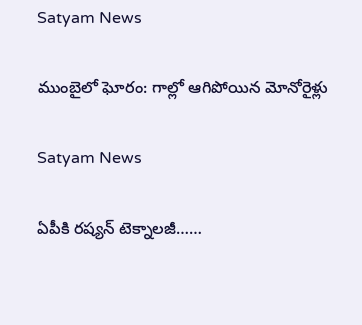Satyam News

ముంబైలో ఘోరం: గాల్లో ఆగిపోయిన మోనోరైళ్లు

Satyam News

ఏపీకి రష్యన్ టెక్నాలజీ……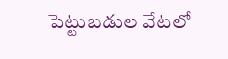పెట్టుబడుల వేటలో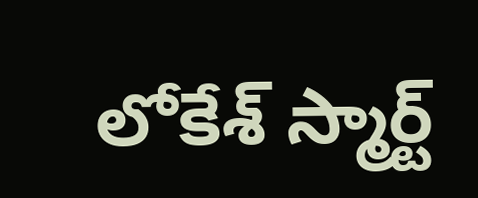లోకేశ్ స్మార్ట్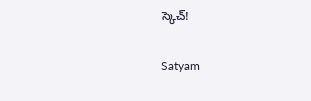స్కెచ్!

Satyam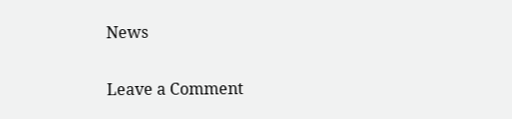News

Leave a Comment